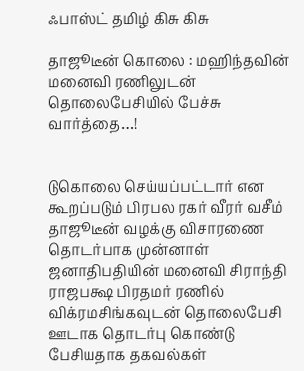ஃபாஸ்ட் தமிழ் கிசு கிசு

தாஜூடீன் கொலை : மஹிந்தவின் மனைவி ரணிலுடன் தொலைபேசியில் பேச்சு வார்த்தை…!


டுகொலை செய்யப்பட்டார் என கூறப்படும் பிரபல ரகர் வீரர் வசீம் தாஜூடீன் வழக்கு விசாரணை தொடர்பாக முன்னாள் ஜனாதிபதியின் மனைவி சிராந்தி ராஜபக்ஷ பிரதமர் ரணில் விக்ரமசிங்கவுடன் தொலைபேசி ஊடாக தொடர்பு கொண்டு பேசியதாக தகவல்கள்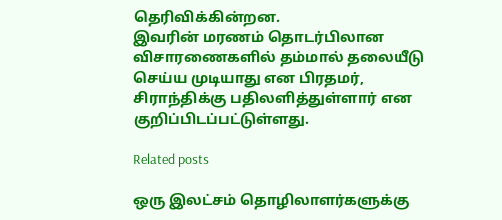தெரிவிக்கின்றன.
இவரின் மரணம் தொடர்பிலான விசாரணைகளில் தம்மால் தலையீடு செய்ய முடியாது என பிரதமர், சிராந்திக்கு பதிலளித்துள்ளார் என குறிப்பிடப்பட்டுள்ளது.

Related posts

ஒரு இலட்சம் தொழிலாளர்களுக்கு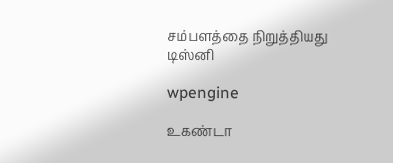சம்பளத்தை நிறுத்தியது டிஸ்னி

wpengine

உகண்டா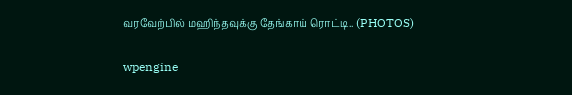வரவேற்பில் மஹிந்தவுக்கு தேங்காய் ரொட்டி.. (PHOTOS)

wpengine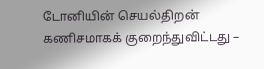டோனியின் செயல்திறன் கணிசமாகக் குறைந்துவிட்டது –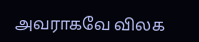அவராகவே விலக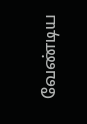வேண்டிய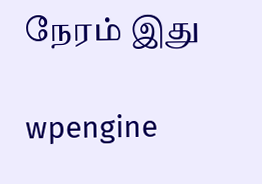நேரம் இது

wpengine